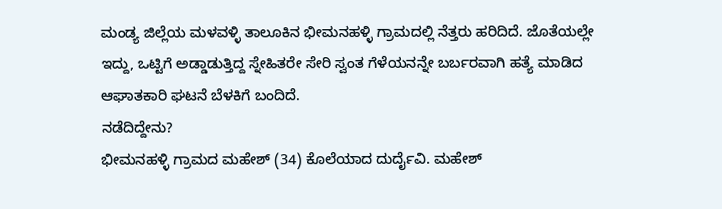ಮಂಡ್ಯ ಜಿಲ್ಲೆಯ ಮಳವಳ್ಳಿ ತಾಲೂಕಿನ ಭೀಮನಹಳ್ಳಿ ಗ್ರಾಮದಲ್ಲಿ ನೆತ್ತರು ಹರಿದಿದೆ. ಜೊತೆಯಲ್ಲೇ ಇದ್ದು, ಒಟ್ಟಿಗೆ ಅಡ್ಡಾಡುತ್ತಿದ್ದ ಸ್ನೇಹಿತರೇ ಸೇರಿ ಸ್ವಂತ ಗೆಳೆಯನನ್ನೇ ಬರ್ಬರವಾಗಿ ಹತ್ಯೆ ಮಾಡಿದ ಆಘಾತಕಾರಿ ಘಟನೆ ಬೆಳಕಿಗೆ ಬಂದಿದೆ.
ನಡೆದಿದ್ದೇನು?
ಭೀಮನಹಳ್ಳಿ ಗ್ರಾಮದ ಮಹೇಶ್ (34) ಕೊಲೆಯಾದ ದುರ್ದೈವಿ. ಮಹೇಶ್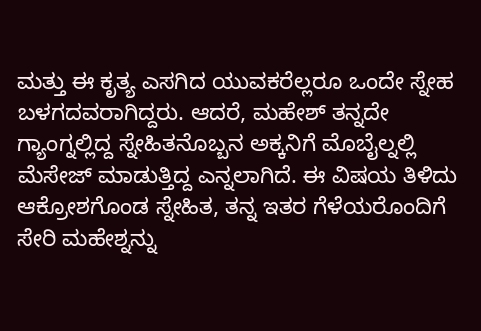ಮತ್ತು ಈ ಕೃತ್ಯ ಎಸಗಿದ ಯುವಕರೆಲ್ಲರೂ ಒಂದೇ ಸ್ನೇಹ ಬಳಗದವರಾಗಿದ್ದರು. ಆದರೆ, ಮಹೇಶ್ ತನ್ನದೇ ಗ್ಯಾಂಗ್ನಲ್ಲಿದ್ದ ಸ್ನೇಹಿತನೊಬ್ಬನ ಅಕ್ಕನಿಗೆ ಮೊಬೈಲ್ನಲ್ಲಿ ಮೆಸೇಜ್ ಮಾಡುತ್ತಿದ್ದ ಎನ್ನಲಾಗಿದೆ. ಈ ವಿಷಯ ತಿಳಿದು ಆಕ್ರೋಶಗೊಂಡ ಸ್ನೇಹಿತ, ತನ್ನ ಇತರ ಗೆಳೆಯರೊಂದಿಗೆ ಸೇರಿ ಮಹೇಶ್ನನ್ನು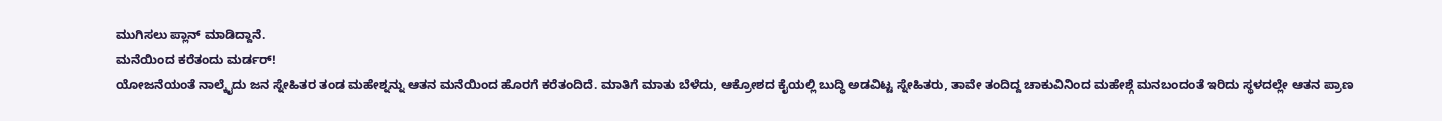ಮುಗಿಸಲು ಪ್ಲಾನ್ ಮಾಡಿದ್ದಾನೆ.
ಮನೆಯಿಂದ ಕರೆತಂದು ಮರ್ಡರ್!
ಯೋಜನೆಯಂತೆ ನಾಲ್ಕೈದು ಜನ ಸ್ನೇಹಿತರ ತಂಡ ಮಹೇಶ್ನನ್ನು ಆತನ ಮನೆಯಿಂದ ಹೊರಗೆ ಕರೆತಂದಿದೆ. ಮಾತಿಗೆ ಮಾತು ಬೆಳೆದು, ಆಕ್ರೋಶದ ಕೈಯಲ್ಲಿ ಬುದ್ಧಿ ಅಡವಿಟ್ಟ ಸ್ನೇಹಿತರು, ತಾವೇ ತಂದಿದ್ದ ಚಾಕುವಿನಿಂದ ಮಹೇಶ್ಗೆ ಮನಬಂದಂತೆ ಇರಿದು ಸ್ಥಳದಲ್ಲೇ ಆತನ ಪ್ರಾಣ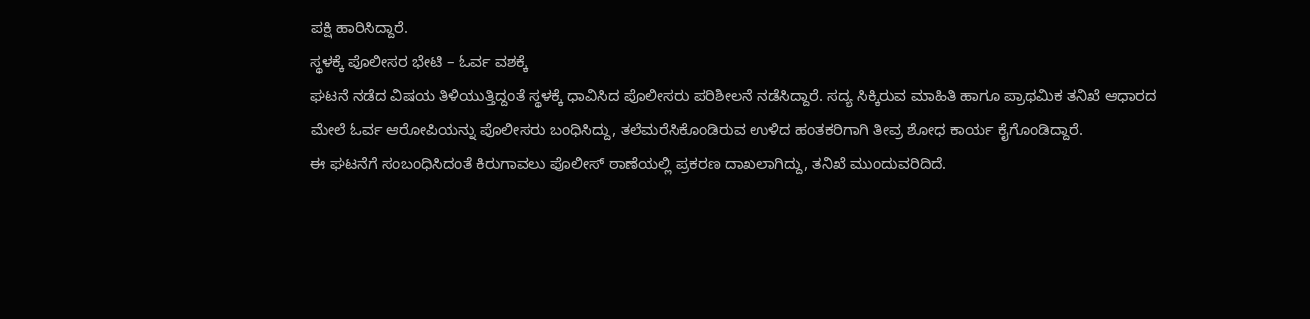ಪಕ್ಷಿ ಹಾರಿಸಿದ್ದಾರೆ.
ಸ್ಥಳಕ್ಕೆ ಪೊಲೀಸರ ಭೇಟಿ – ಓರ್ವ ವಶಕ್ಕೆ
ಘಟನೆ ನಡೆದ ವಿಷಯ ತಿಳಿಯುತ್ತಿದ್ದಂತೆ ಸ್ಥಳಕ್ಕೆ ಧಾವಿಸಿದ ಪೊಲೀಸರು ಪರಿಶೀಲನೆ ನಡೆಸಿದ್ದಾರೆ. ಸದ್ಯ ಸಿಕ್ಕಿರುವ ಮಾಹಿತಿ ಹಾಗೂ ಪ್ರಾಥಮಿಕ ತನಿಖೆ ಆಧಾರದ ಮೇಲೆ ಓರ್ವ ಆರೋಪಿಯನ್ನು ಪೊಲೀಸರು ಬಂಧಿಸಿದ್ದು, ತಲೆಮರೆಸಿಕೊಂಡಿರುವ ಉಳಿದ ಹಂತಕರಿಗಾಗಿ ತೀವ್ರ ಶೋಧ ಕಾರ್ಯ ಕೈಗೊಂಡಿದ್ದಾರೆ.
ಈ ಘಟನೆಗೆ ಸಂಬಂಧಿಸಿದಂತೆ ಕಿರುಗಾವಲು ಪೊಲೀಸ್ ಠಾಣೆಯಲ್ಲಿ ಪ್ರಕರಣ ದಾಖಲಾಗಿದ್ದು, ತನಿಖೆ ಮುಂದುವರಿದಿದೆ.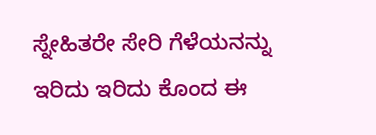ಸ್ನೇಹಿತರೇ ಸೇರಿ ಗೆಳೆಯನನ್ನು ಇರಿದು ಇರಿದು ಕೊಂದ ಈ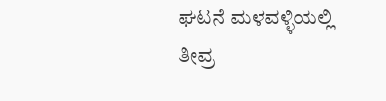ಘಟನೆ ಮಳವಳ್ಳಿಯಲ್ಲಿ ತೀವ್ರ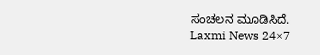ಸಂಚಲನ ಮೂಡಿಸಿದೆ.
Laxmi News 24×7